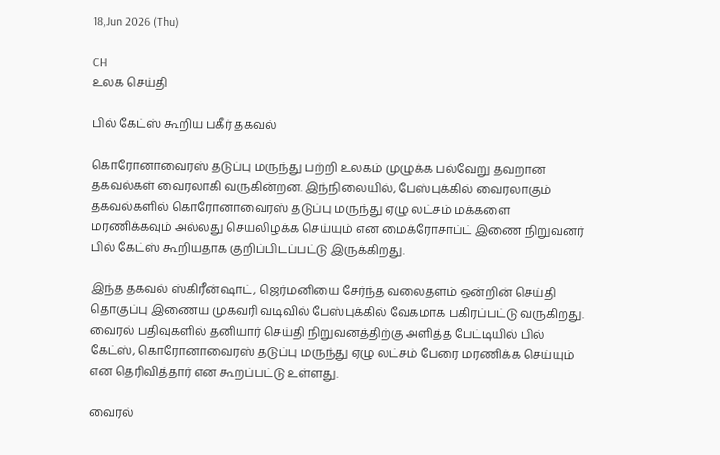18,Jun 2026 (Thu)

CH
உலக செய்தி

பில் கேட்ஸ் கூறிய பகீர் தகவல்

கொரோனாவைரஸ் தடுப்பு மருந்து பற்றி உலகம் முழுக்க பல்வேறு தவறான தகவல்கள் வைரலாகி வருகின்றன. இந்நிலையில், பேஸ்புக்கில் வைரலாகும் தகவல்களில் கொரோனாவைரஸ் தடுப்பு மருந்து ஏழு லட்சம் மக்களை மரணிக்கவும் அல்லது செயலிழக்க செய்யும் என மைக்ரோசாப்ட் இணை நிறுவனர் பில் கேட்ஸ் கூறியதாக குறிப்பிடப்பட்டு இருக்கிறது.

இந்த தகவல் ஸ்கிரீன்ஷாட், ஜெர்மனியை சேர்ந்த வலைதளம் ஒன்றின் செய்தி தொகுப்பு இணைய முகவரி வடிவில் பேஸ்புக்கில் வேகமாக பகிரப்பட்டு வருகிறது. வைரல் பதிவுகளில் தனியார் செய்தி நிறுவனத்திற்கு அளித்த பேட்டியில் பில் கேட்ஸ், கொரோனாவைரஸ் தடுப்பு மருந்து ஏழு லட்சம் பேரை மரணிக்க செய்யும் என தெரிவித்தார் என கூறப்பட்டு உள்ளது.

வைரல்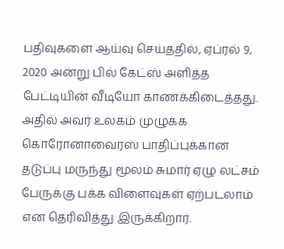பதிவுகளை ஆய்வு செய்ததில், ஏப்ரல் 9, 2020 அன்று பில் கேட்ஸ் அளித்த பேட்டியின் வீடியோ காணக்கிடைத்தது. அதில் அவர் உலகம் முழுக்க கொரோனாவைரஸ் பாதிப்புக்கான தடுப்பு மருந்து மூலம் சுமார் ஏழு லட்சம் பேருக்கு பக்க விளைவுகள் ஏற்படலாம் என தெரிவித்து இருக்கிறார்.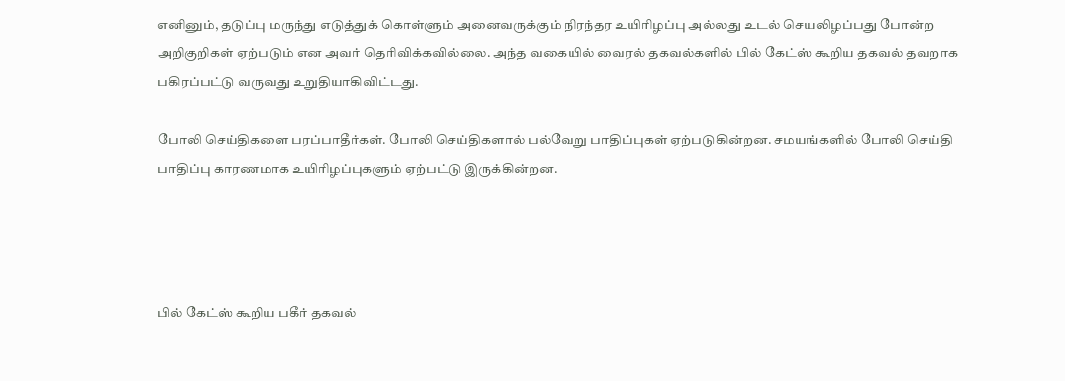எனினும், தடுப்பு மருந்து எடுத்துக் கொள்ளும் அனைவருக்கும் நிரந்தர உயிரிழப்பு அல்லது உடல் செயலிழப்பது போன்ற அறிகுறிகள் ஏற்படும் என அவர் தெரிவிக்கவில்லை. அந்த வகையில் வைரல் தகவல்களில் பில் கேட்ஸ் கூறிய தகவல் தவறாக பகிரப்பட்டு வருவது உறுதியாகிவிட்டது.

போலி செய்திகளை பரப்பாதீர்கள். போலி செய்திகளால் பல்வேறு பாதிப்புகள் ஏற்படுகின்றன. சமயங்களில் போலி செய்தி பாதிப்பு காரணமாக உயிரிழப்புகளும் ஏற்பட்டு இருக்கின்றன.




பில் கேட்ஸ் கூறிய பகீர் தகவல்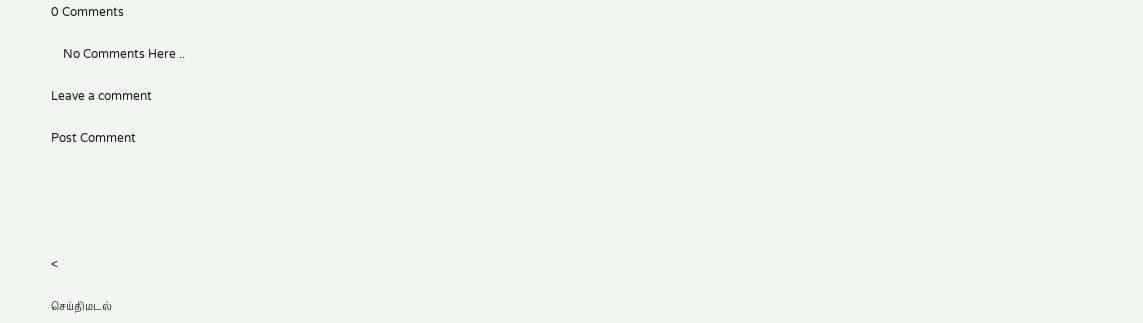0 Comments

    No Comments Here ..

Leave a comment

Post Comment





<

செய்திமடல்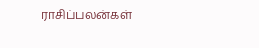ராசிப்பலன்கள்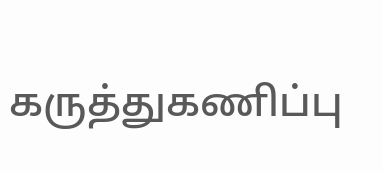கருத்துகணிப்பு